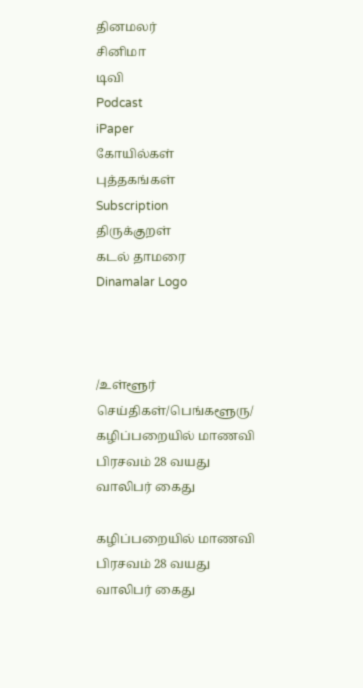தினமலர்
சினிமா
டிவி
Podcast
iPaper
கோயில்கள்
புத்தகங்கள்
Subscription
திருக்குறள்
கடல் தாமரை
Dinamalar Logo



/உள்ளூர் செய்திகள்/பெங்களூரு/ கழிப்பறையில் மாணவி பிரசவம் 28 வயது வாலிபர் கைது

கழிப்பறையில் மாணவி பிரசவம் 28 வயது வாலிபர் கைது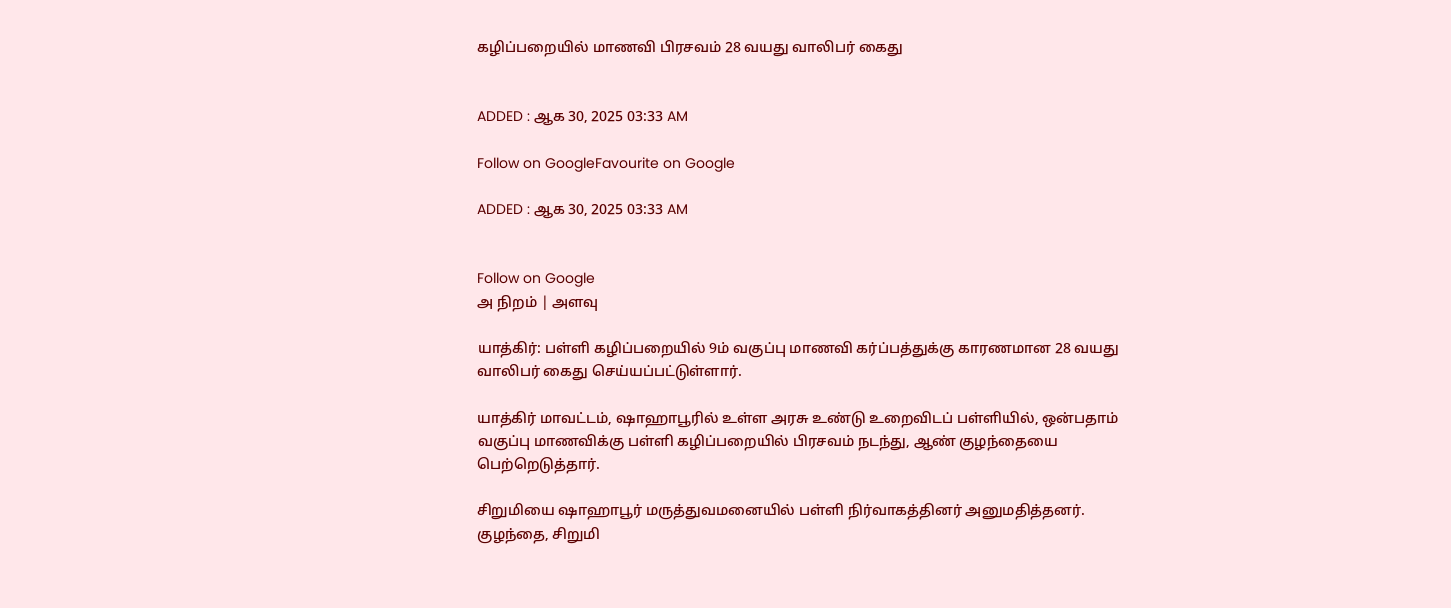கழிப்பறையில் மாணவி பிரசவம் 28 வயது வாலிபர் கைது


ADDED : ஆக 30, 2025 03:33 AM

Follow on GoogleFavourite on Google

ADDED : ஆக 30, 2025 03:33 AM


Follow on Google
அ நிறம் | அளவு

யாத்கிர்: பள்ளி கழிப்பறையில் 9ம் வகுப்பு மாணவி கர்ப்பத்துக்கு காரணமான 28 வயது வாலிபர் கைது செய்யப்பட்டுள்ளார்.

யாத்கிர் மாவட்டம், ஷாஹாபூரில் உள்ள அரசு உண்டு உறைவிடப் பள்ளியில், ஒன்பதாம் வகுப்பு மாணவிக்கு பள்ளி கழிப்பறையில் பிரசவம் நடந்து, ஆண் குழந்தையை பெற்றெடுத்தார்.

சிறுமியை ஷாஹாபூர் மருத்துவமனையில் பள்ளி நிர்வாகத்தினர் அனுமதித்தனர். குழந்தை, சிறுமி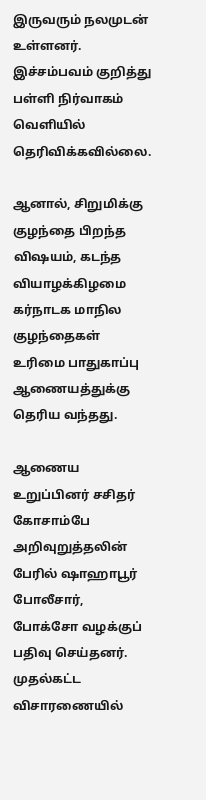இருவரும் நலமுடன் உள்ளனர். இச்சம்பவம் குறித்து பள்ளி நிர்வாகம் வெளியில் தெரிவிக்கவில்லை.

ஆனால், சிறுமிக்கு குழந்தை பிறந்த விஷயம், கடந்த வியாழக்கிழமை கர்நாடக மாநில குழந்தைகள் உரிமை பாதுகாப்பு ஆணையத்துக்கு தெரிய வந்தது.

ஆணைய உறுப்பினர் சசிதர் கோசாம்பே அறிவுறுத்தலின் பேரில் ஷாஹாபூர் போலீசார், போக்சோ வழக்குப் பதிவு செய்தனர். முதல்கட்ட விசாரணையில்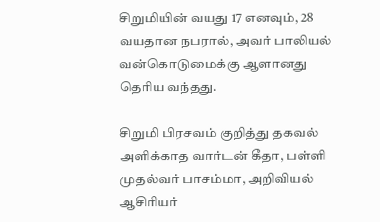சிறுமியின் வயது 17 எனவும், 28 வயதான நபரால், அவர் பாலியல் வன்கொடுமைக்கு ஆளானது தெரிய வந்தது.

சிறுமி பிரசவம் குறித்து தகவல் அளிக்காத வார்டன் கீதா, பள்ளி முதல்வர் பாசம்மா, அறிவியல் ஆசிரியர்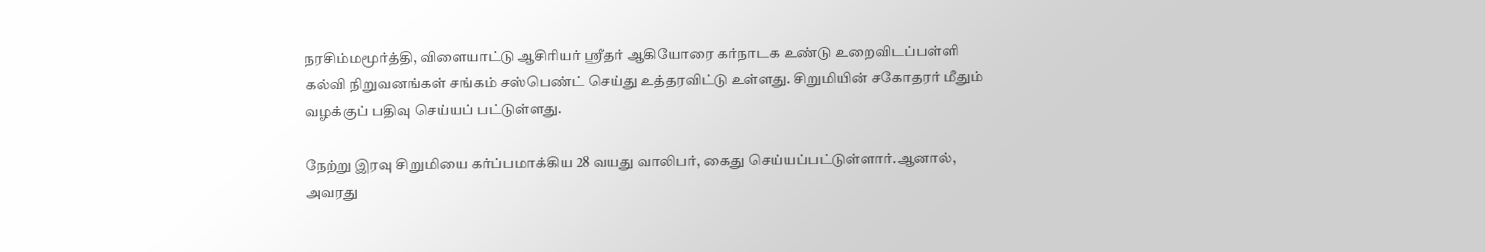நரசிம்மமூர்த்தி, விளையாட்டு ஆசிரியர் ஸ்ரீதர் ஆகியோரை கர்நாடக உண்டு உறைவிடப்பள்ளி கல்வி நிறுவனங்கள் சங்கம் சஸ்பெண்ட் செய்து உத்தரவிட்டு உள்ளது. சிறுமியின் சகோதரர் மீதும் வழக்குப் பதிவு செய்யப் பட்டுள்ளது.

நேற்று இரவு சிறுமியை கர்ப்பமாக்கிய 28 வயது வாலிபர், கைது செய்யப்பட்டுள்ளார்.ஆனால், அவரது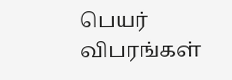பெயர் விபரங்கள்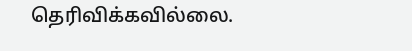தெரிவிக்கவில்லை.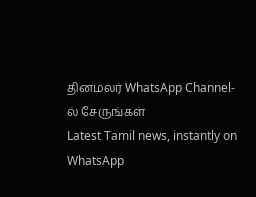தினமலர் WhatsApp Channel-ல் சேருங்கள்
Latest Tamil news, instantly on WhatsApp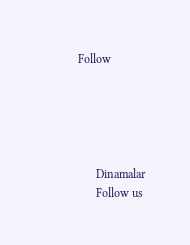Follow





      Dinamalar
      Follow us